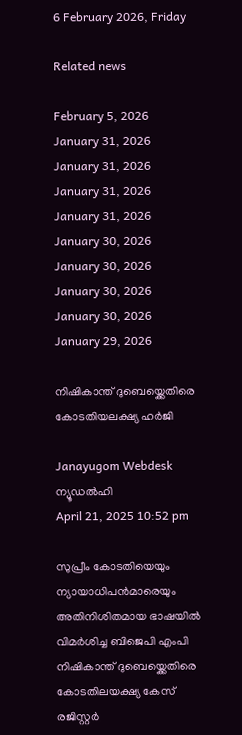6 February 2026, Friday

Related news

February 5, 2026
January 31, 2026
January 31, 2026
January 31, 2026
January 31, 2026
January 30, 2026
January 30, 2026
January 30, 2026
January 30, 2026
January 29, 2026

നിഷികാന്ത് ദുബെയ്ക്കെതിരെ കോടതിയലക്ഷ്യ ഹര്‍ജി

Janayugom Webdesk
ന്യൂഡല്‍ഹി
April 21, 2025 10:52 pm

സുപ്രീം കോടതിയെയും ന്യായാധിപന്‍മാരെയും അതിനിശിതമായ ഭാഷയില്‍ വിമര്‍ശിച്ച ബിജെപി എംപി നിഷികാന്ത് ദുബെയ്ക്കെതിരെ കോടതിലയക്ഷ്യ കേസ് രജിസ്റ്റര്‍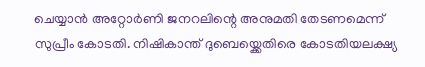ചെയ്യാന്‍ അറ്റോര്‍ണി ജനറലിന്റെ അനുമതി തേടണമെന്ന് സുപ്രീം കോടതി. നിഷികാന്ത് ദുബെയ്ക്കെതിരെ കോടതിയലക്ഷ്യ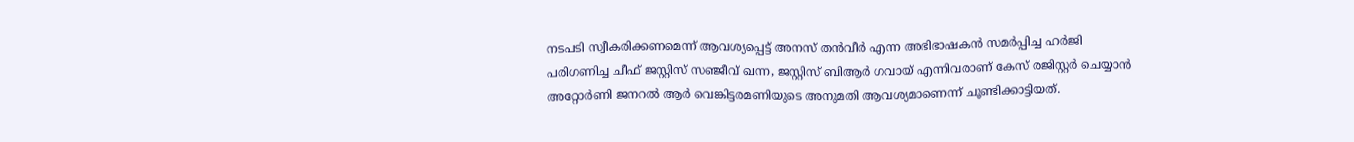നടപടി സ്വീകരിക്കണമെന്ന് ആവശ്യപ്പെട്ട് അനസ് തന്‍വീര്‍ എന്ന അഭിഭാഷകന്‍ സമര്‍പ്പിച്ച ഹര്‍ജി പരിഗണിച്ച ചീഫ് ജസ്റ്റിസ് സഞ്ജീവ് ഖന്ന, ജസ്റ്റിസ് ബിആര്‍ ഗവായ് എന്നിവരാണ് കേസ് രജിസ്റ്റര്‍ ചെയ്യാന്‍ അറ്റോര്‍ണി ജനറല്‍ ആര്‍ വെങ്കിട്ടരമണിയുടെ അനുമതി ആവശ്യമാണെന്ന് ചൂണ്ടിക്കാട്ടിയത്.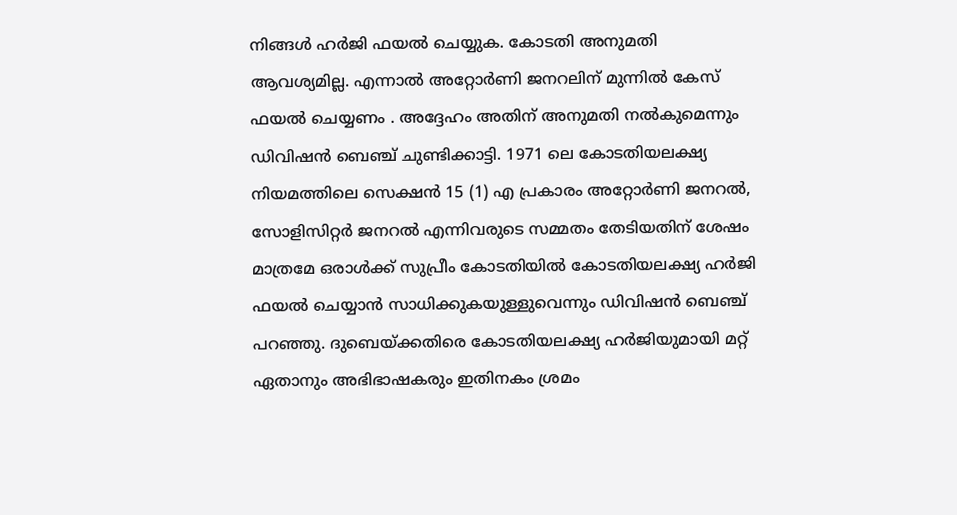നിങ്ങള്‍ ഹര്‍ജി ഫയല്‍ ചെയ്യുക. കോടതി അനുമതി ആവശ്യമില്ല. എന്നാല്‍ അറ്റോര്‍ണി ജനറലിന് മുന്നില്‍ കേസ് ഫയല്‍ ചെയ്യണം . അദ്ദേഹം അതിന് അനുമതി നല്‍കുമെന്നും ഡിവിഷന്‍ ബെഞ്ച് ചുണ്ടിക്കാട്ടി. 1971 ലെ കോടതിയലക്ഷ്യ നിയമത്തിലെ സെക്ഷന്‍ 15 (1) എ പ്രകാരം അറ്റോര്‍ണി ജനറല്‍, സോളിസിറ്റര്‍ ജനറല്‍ എന്നിവരുടെ സമ്മതം തേടിയതിന് ശേഷം മാത്രമേ ഒരാള്‍ക്ക് സുപ്രീം കോടതിയില്‍ കോടതിയലക്ഷ്യ ഹര്‍ജി ഫയല്‍ ചെയ്യാന്‍ സാധിക്കുകയുള്ളുവെന്നും ഡിവിഷന്‍ ബെഞ്ച് പറഞ്ഞു. ദുബെയ്ക്കതിരെ കോടതിയലക്ഷ്യ ഹര്‍ജിയുമായി മറ്റ് ഏതാനും അഭിഭാഷകരും ഇതിനകം ശ്രമം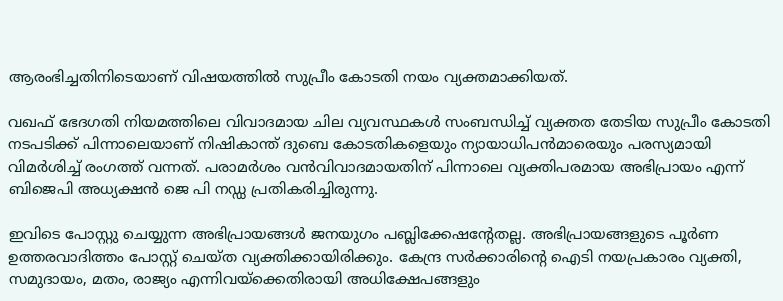ആരംഭിച്ചതിനിടെയാണ് വിഷയത്തില്‍ സുപ്രീം കോടതി നയം വ്യക്തമാക്കിയത്.

വഖഫ് ഭേദഗതി നിയമത്തിലെ വിവാദമായ ചില വ്യവസ്ഥകള്‍ സംബന്ധിച്ച് വ്യക്തത തേടിയ സുപ്രീം കോടതി നടപടിക്ക് പിന്നാലെയാണ് നിഷികാന്ത് ദുബെ കോടതികളെയും ന്യായാധിപന്‍മാരെയും പരസ്യമായി വിമര്‍ശിച്ച് രംഗത്ത് വന്നത്. പരാമര്‍ശം വന്‍വിവാദമായതിന് പിന്നാലെ വ്യക്തിപരമായ അഭിപ്രായം എന്ന് ബിജെപി അധ്യക്ഷന്‍ ജെ പി നഡ്ഡ പ്രതികരിച്ചിരുന്നു.

ഇവിടെ പോസ്റ്റു ചെയ്യുന്ന അഭിപ്രായങ്ങള്‍ ജനയുഗം പബ്ലിക്കേഷന്റേതല്ല. അഭിപ്രായങ്ങളുടെ പൂര്‍ണ ഉത്തരവാദിത്തം പോസ്റ്റ് ചെയ്ത വ്യക്തിക്കായിരിക്കും. കേന്ദ്ര സര്‍ക്കാരിന്റെ ഐടി നയപ്രകാരം വ്യക്തി, സമുദായം, മതം, രാജ്യം എന്നിവയ്‌ക്കെതിരായി അധിക്ഷേപങ്ങളും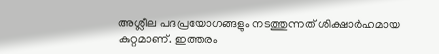അശ്ലീല പദപ്രയോഗങ്ങളും നടത്തുന്നത് ശിക്ഷാര്‍ഹമായ കുറ്റമാണ്. ഇത്തരം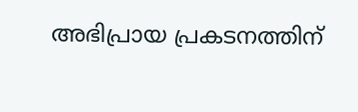അഭിപ്രായ പ്രകടനത്തിന്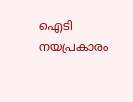ഐടി നയപ്രകാരം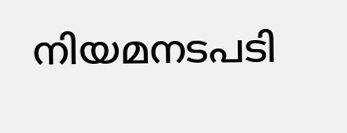നിയമനടപടി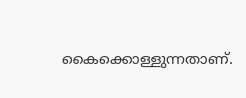കൈക്കൊള്ളുന്നതാണ്.